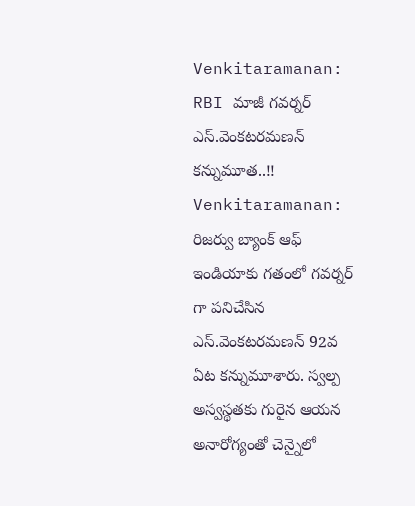Venkitaramanan: RBI మాజీ గవర్నర్ ఎస్.వెంకటరమణన్ కన్నుమూత..!!
Venkitaramanan: రిజర్వు బ్యాంక్ ఆఫ్ ఇండియాకు గతంలో గవర్నర్ గా పనిచేసిన ఎస్.వెంకటరమణన్ 92వ ఏట కన్నుమూశారు. స్వల్ప అస్వస్థతకు గురైన ఆయన అనారోగ్యంతో చెన్నైలో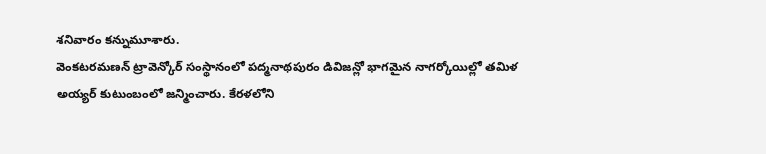శనివారం కన్నుమూశారు.
వెంకటరమణన్ ట్రావెన్కోర్ సంస్థానంలో పద్మనాథపురం డివిజన్లో భాగమైన నాగర్కోయిల్లో తమిళ అయ్యర్ కుటుంబంలో జన్మించారు. కేరళలోని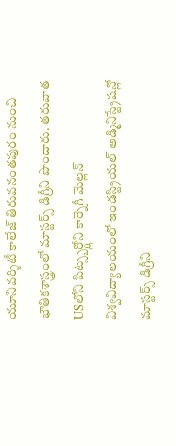యూనివర్శిటీ కాలేజ్ తిరువనంతపురం నుంచి భౌతికశాస్త్రంలో మాస్టర్స్ డిగ్రీని పొందారు. తరువాత USలోని పిట్స్బర్గ్లోని కార్నెగీ మెల్లన్ విశ్వవిద్యాలయంలో ఇండస్ట్రియల్ అడ్మినిస్ట్రేషన్లో మాస్టర్స్ డిగ్రీని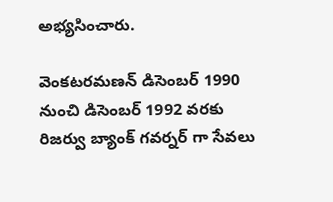అభ్యసించారు.

వెంకటరమణన్ డిసెంబర్ 1990 నుంచి డిసెంబర్ 1992 వరకు రిజర్వు బ్యాంక్ గవర్నర్ గా సేవలు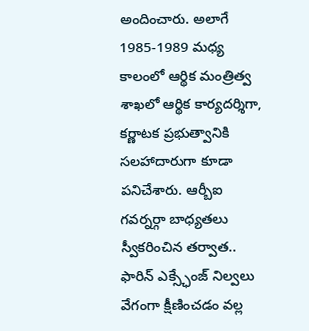అందించారు. అలాగే 1985-1989 మధ్య కాలంలో ఆర్థిక మంత్రిత్వ శాఖలో ఆర్థిక కార్యదర్శిగా, కర్ణాటక ప్రభుత్వానికి సలహాదారుగా కూడా పనిచేశారు. ఆర్బీఐ గవర్నర్గా బాధ్యతలు స్వీకరించిన తర్వాత.. ఫారిన్ ఎక్స్ఛేంజ్ నిల్వలు వేగంగా క్షీణించడం వల్ల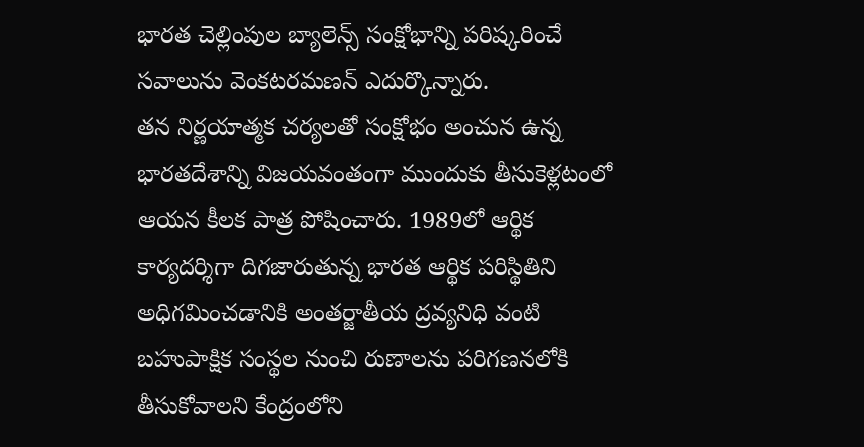భారత చెల్లింపుల బ్యాలెన్స్ సంక్షోభాన్ని పరిష్కరించే సవాలును వెంకటరమణన్ ఎదుర్కొన్నారు.
తన నిర్ణయాత్మక చర్యలతో సంక్షోభం అంచున ఉన్న భారతదేశాన్ని విజయవంతంగా ముందుకు తీసుకెళ్లటంలో ఆయన కీలక పాత్ర పోషించారు. 1989లో ఆర్థిక కార్యదర్శిగా దిగజారుతున్న భారత ఆర్థిక పరిస్థితిని అధిగమించడానికి అంతర్జాతీయ ద్రవ్యనిధి వంటి బహుపాక్షిక సంస్థల నుంచి రుణాలను పరిగణనలోకి తీసుకోవాలని కేంద్రంలోని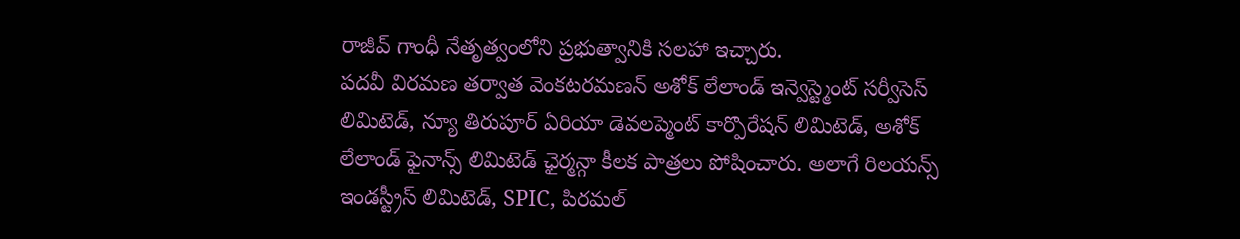రాజీవ్ గాంధీ నేతృత్వంలోని ప్రభుత్వానికి సలహా ఇచ్చారు.
పదవీ విరమణ తర్వాత వెంకటరమణన్ అశోక్ లేలాండ్ ఇన్వెస్ట్మెంట్ సర్వీసెస్ లిమిటెడ్, న్యూ తిరుపూర్ ఏరియా డెవలప్మెంట్ కార్పొరేషన్ లిమిటెడ్, అశోక్ లేలాండ్ ఫైనాన్స్ లిమిటెడ్ ఛైర్మన్గా కీలక పాత్రలు పోషించారు. అలాగే రిలయన్స్ ఇండస్ట్రీస్ లిమిటెడ్, SPIC, పిరమల్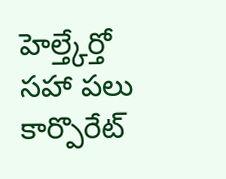హెల్త్కేర్తో సహా పలు కార్పొరేట్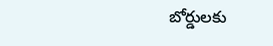బోర్డులకు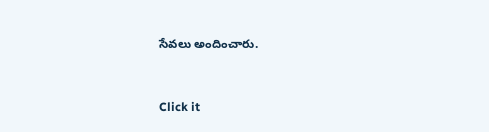సేవలు అందించారు.


Click it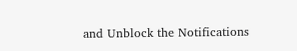and Unblock the Notifications